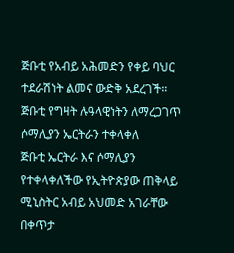ጅቡቲ የአብይ አሕመድን የቀይ ባህር ተደራሽነት ልመና ውድቅ አደረገች።
ጅቡቲ የግዛት ሉዓላዊነትን ለማረጋገጥ ሶማሊያን ኤርትራን ተቀላቀለ
ጅቡቲ ኤርትራ እና ሶማሊያን የተቀላቀለችው የኢትዮጵያው ጠቅላይ ሚኒስትር አብይ አህመድ አገራቸው በቀጥታ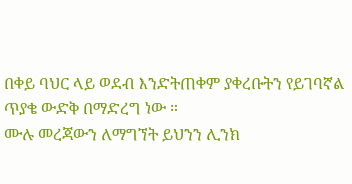በቀይ ባህር ላይ ወደብ እንድትጠቀም ያቀረቡትን የይገባኛል ጥያቄ ውድቅ በማድረግ ነው ።
ሙሉ መረጃውን ለማግኘት ይህንን ሊንክ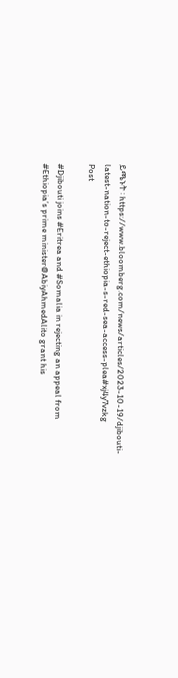ይጫኑት ፡ https://www.bloomberg.com/news/articles/2023-10-19/djibouti-latest-nation-to-reject-ethiopia-s-red-sea-access-plea#xj4y7vzkg
Post

#Djibouti joins #Eritrea and #Somalia in rejecting an appeal from
#Ethiopia’s prime minister@AbiyAhmedAlito grant his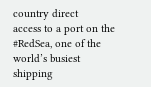country direct
access to a port on the #RedSea, one of the world’s busiest shipping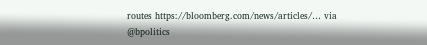routes https://bloomberg.com/news/articles/… via @bpolitics